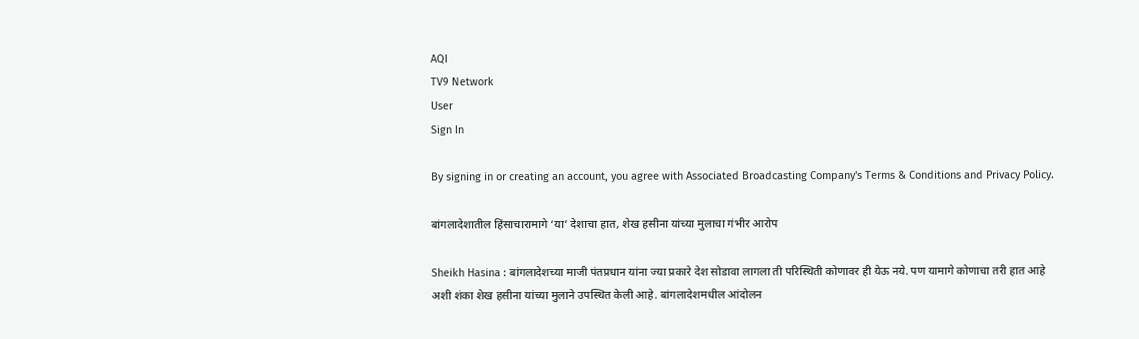AQI
TV9 Network
User
Sign In

By signing in or creating an account, you agree with Associated Broadcasting Company's Terms & Conditions and Privacy Policy.

बांगलादेशातील हिंसाचारामागे ‘या’ देशाचा हात, शेख हसीना यांच्या मुलाचा गंभीर आरोप

Sheikh Hasina : बांगलादेशच्या माजी पंतप्रधान यांना ज्या प्रकारे देश सोडावा लागला ती परिस्थिती कोणावर ही येऊ नये. पण यामागे कोणाचा तरी हात आहे अशी शंका शेख हसीना यांच्या मुलाने उपस्थित केली आहे. बांगलादेशमधील आंदोलन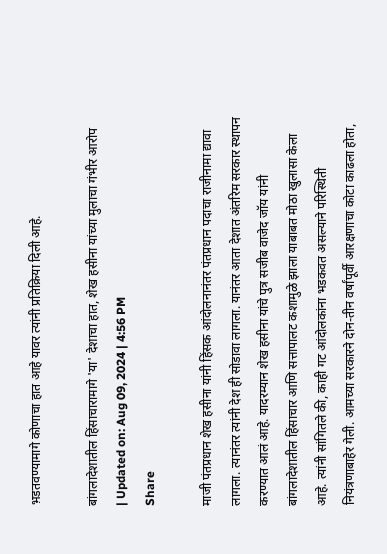भ़डतवण्यामागे कोणाचा हात आहे यावर त्यांनी प्रतिक्रिया दिली आहे.

बांगलादेशातील हिंसाचारामागे 'या' देशाचा हात, शेख हसीना यांच्या मुलाचा गंभीर आरोप
| Updated on: Aug 09, 2024 | 4:56 PM
Share

माजी पंतप्रधान शेख हसीना यांनी हिंसक आंदोलनानंतर पंतप्रधान पदाचा राजीनामा द्यावा लागला. त्यानंतर त्यांनी देश ही सोडावा लागला. यानंतर आता देशात अंतरिम सरकार स्थापन करण्यात आलं आहे. यादरम्यान शेख हसीना यांचे पुत्र सजीब वाजेद जॉय यांनी बांगलादेशातील हिंसाचार आणि सत्तापालट कशामुळे झाला याबाबत मोठा खुलासा केला आहे. त्यांनी सांगितले की, काही गट आंदोलकांना भडकवत असल्याने परिस्थिती नियंत्रणाबाहेर गेली. आमच्या सरकारने दोन-तीन वर्षांपूर्वी आरक्षणाचा कोटा काढला होता,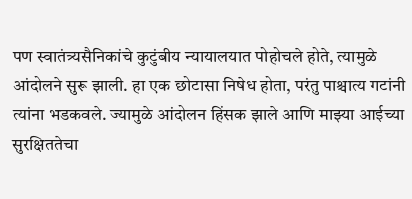पण स्वातंत्र्यसैनिकांचे कुटुंबीय न्यायालयात पोहोचले होते, त्यामुळे आंदोलने सुरू झाली. हा एक छोटासा निषेध होता, परंतु पाश्चात्य गटांनी त्यांना भडकवले. ज्यामुळे आंदोलन हिंसक झाले आणि माझ्या आईच्या सुरक्षिततेचा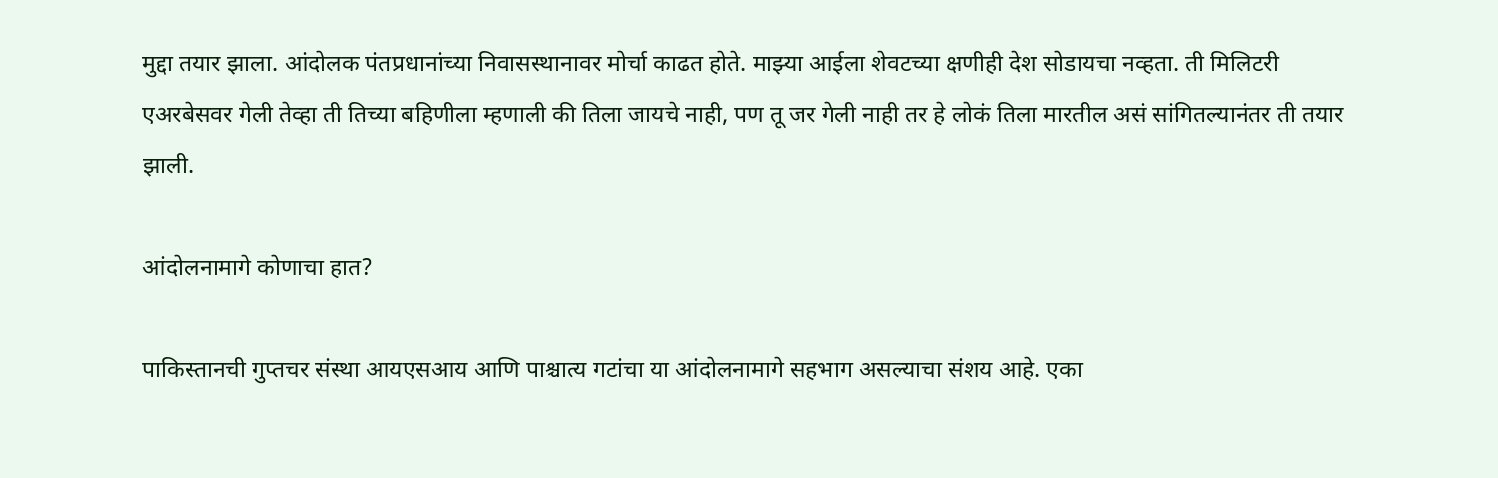मुद्दा तयार झाला. आंदोलक पंतप्रधानांच्या निवासस्थानावर मोर्चा काढत होते. माझ्या आईला शेवटच्या क्षणीही देश सोडायचा नव्हता. ती मिलिटरी एअरबेसवर गेली तेव्हा ती तिच्या बहिणीला म्हणाली की तिला जायचे नाही, पण तू जर गेली नाही तर हे लोकं तिला मारतील असं सांगितल्यानंतर ती तयार झाली.

आंदोलनामागे कोणाचा हात?

पाकिस्तानची गुप्तचर संस्था आयएसआय आणि पाश्चात्य गटांचा या आंदोलनामागे सहभाग असल्याचा संशय आहे. एका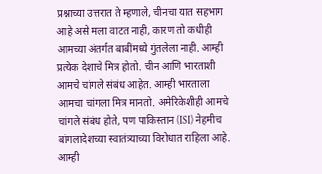प्रश्नाच्या उत्तरात ते म्हणाले, चीनचा यात सहभाग आहे असे मला वाटत नाही, कारण तो कधीही आमच्या अंतर्गत बाबींमध्ये गुंतलेला नाही. आम्ही प्रत्येक देशाचे मित्र होतो. चीन आणि भारताशी आमचे चांगले संबंध आहेत. आम्ही भारताला आमचा चांगला मित्र मानतो. अमेरिकेशीही आमचे चांगले संबंध होते, पण पाकिस्तान (ISI) नेहमीच बांगलादेशच्या स्वातंत्र्याच्या विरोधात राहिला आहे. आम्ही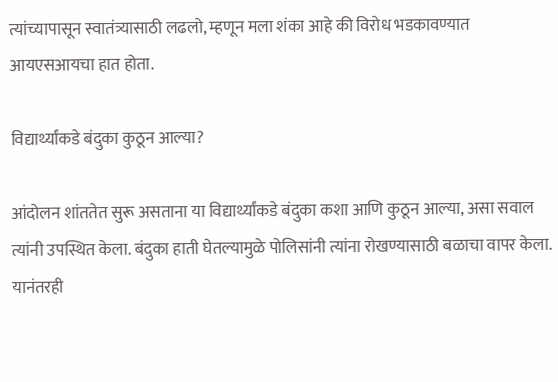त्यांच्यापासून स्वातंत्र्यासाठी लढलो, म्हणून मला शंका आहे की विरोध भडकावण्यात आयएसआयचा हात होता.

विद्यार्थ्यांकडे बंदुका कुठून आल्या?

आंदोलन शांततेत सुरू असताना या विद्यार्थ्यांकडे बंदुका कशा आणि कुठून आल्या, असा सवाल त्यांनी उपस्थित केला. बंदुका हाती घेतल्यामुळे पोलिसांनी त्यांना रोखण्यासाठी बळाचा वापर केला. यानंतरही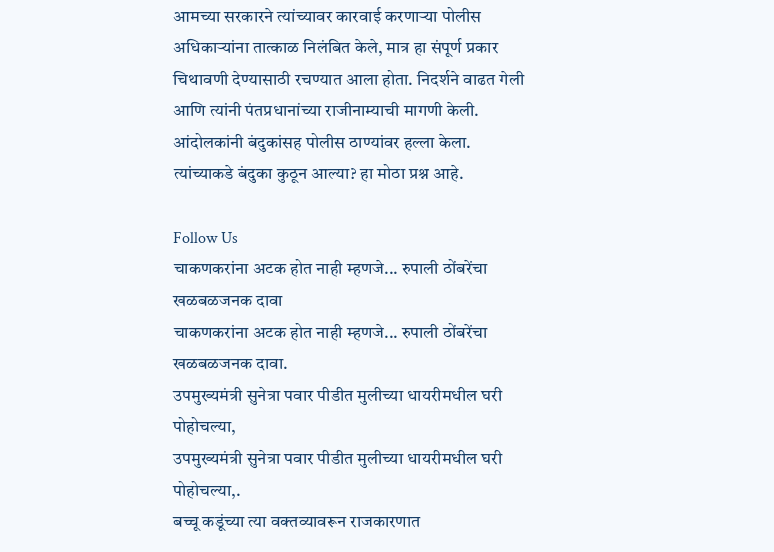आमच्या सरकारने त्यांच्यावर कारवाई करणाऱ्या पोलीस अधिकाऱ्यांना तात्काळ निलंबित केले, मात्र हा संपूर्ण प्रकार चिथावणी देण्यासाठी रचण्यात आला होता. निदर्शने वाढत गेली आणि त्यांनी पंतप्रधानांच्या राजीनाम्याची मागणी केली. आंदोलकांनी बंदुकांसह पोलीस ठाण्यांवर हल्ला केला. त्यांच्याकडे बंदुका कुठून आल्या? हा मोठा प्रश्न आहे.

Follow Us
चाकणकरांना अटक होत नाही म्हणजे... रुपाली ठोंबरेंचा खळबळजनक दावा
चाकणकरांना अटक होत नाही म्हणजे... रुपाली ठोंबरेंचा खळबळजनक दावा.
उपमुख्यमंत्री सुनेत्रा पवार पीडीत मुलीच्या धायरीमधील घरी पोहोचल्या,
उपमुख्यमंत्री सुनेत्रा पवार पीडीत मुलीच्या धायरीमधील घरी पोहोचल्या,.
बच्चू कडूंच्या त्या वक्तव्यावरून राजकारणात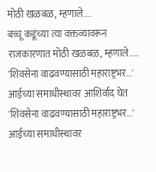मोठी खळबळ, म्हणाले....
बच्चू कडूंच्या त्या वक्तव्यावरून राजकारणात मोठी खळबळ, म्हणाले.....
'शिवसेना वाढवण्यासाठी महाराष्ट्रभर...' आईच्या समाधीस्थावर आशिर्वाद घेत
'शिवसेना वाढवण्यासाठी महाराष्ट्रभर...' आईच्या समाधीस्थावर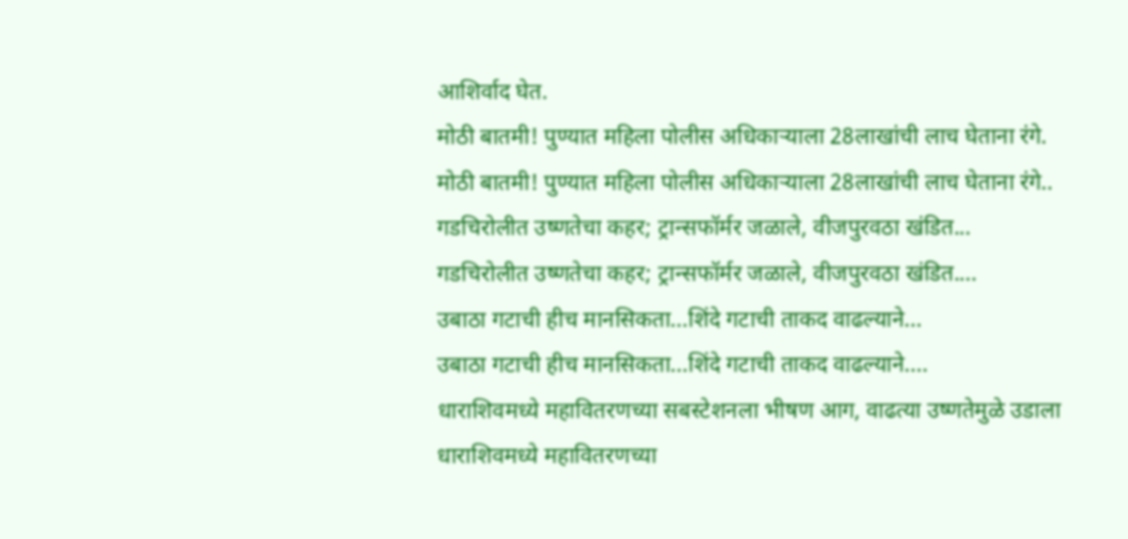आशिर्वाद घेत.
मोठी बातमी! पुण्यात महिला पोलीस अधिकाऱ्याला 28लाखांची लाच घेताना रंगे.
मोठी बातमी! पुण्यात महिला पोलीस अधिकाऱ्याला 28लाखांची लाच घेताना रंगे..
गडचिरोलीत उष्णतेचा कहर; ट्रान्सफॉर्मर जळाले, वीजपुरवठा खंडित...
गडचिरोलीत उष्णतेचा कहर; ट्रान्सफॉर्मर जळाले, वीजपुरवठा खंडित....
उबाठा गटाची हीच मानसिकता...शिंदे गटाची ताकद वाढल्याने...
उबाठा गटाची हीच मानसिकता...शिंदे गटाची ताकद वाढल्याने....
धाराशिवमध्ये महावितरणच्या सबस्टेशनला भीषण आग, वाढत्या उष्णतेमुळे उडाला
धाराशिवमध्ये महावितरणच्या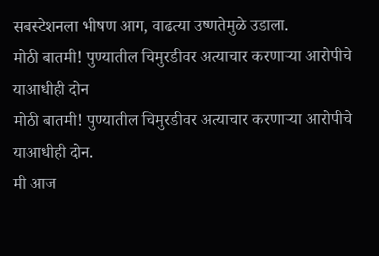सबस्टेशनला भीषण आग, वाढत्या उष्णतेमुळे उडाला.
मोठी बातमी! पुण्यातील चिमुरडीवर अत्याचार करणाऱ्या आरोपीचे याआधीही दोन
मोठी बातमी! पुण्यातील चिमुरडीवर अत्याचार करणाऱ्या आरोपीचे याआधीही दोन.
मी आज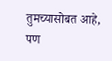तुमच्यासोबत आहे, पण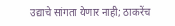उद्याचे सांगता येणार नाही; ठाकरेंच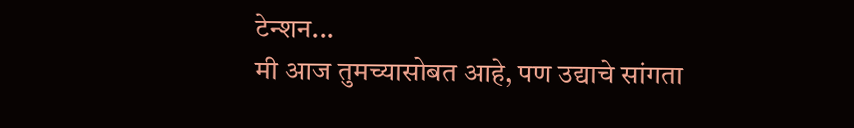टेन्शन...
मी आज तुमच्यासोबत आहे, पण उद्याचे सांगता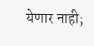येणार नाही;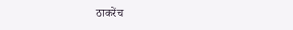ठाकरेंच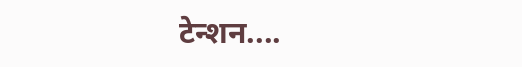टेन्शन....